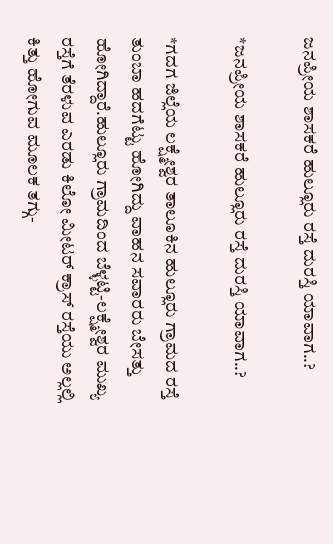ಜನಪ್ರೀಯ ಶಾಸಕರೆ ಹುಲ್ಲೂರು ರಸ್ತೆ ದುರಸ್ತಿ ಯಾವಾಗ..?

*ಜನಪ್ರೀಯ ಶಾಸಕರೆ ಹುಲ್ಲೂರು ರಸ್ತೆ ದುರಸ್ತಿ ಯಾವಾಗ..?

*ಗದಗ ಜಿಲ್ಲೆಯ ಲಕ್ಷ್ಮೇಶ್ವರ ತಾಲೂಕಿನ ಹುಲ್ಲೂರು ಗ್ರಾಮದ ರಸ್ತೆ ತುಂಬಾ ಹದಗೆಟ್ಟು ಹೋಗಿದ್ದು ವಾಹನ ಸವಾರರು ಬೇಸತ್ತು ಹೋಗಿದ್ದಾರೆ.ಹುಲ್ಲೂರು ಗ್ರಾಮದಿಂದ ಬೆಳ್ಳಟ್ಟಿ-ಲಕ್ಷ್ಮೇಶ್ವರ ಮುಖ್ಯ ರಸ್ತೆಗೆ ತೆರಳುವ ಎರಡು ಕಿಲೋ ಮೀಟರ್ ಕ್ರಾಸ್ ರಸ್ತೆಯು ಅಲ್ಲಲ್ಲಿ ಕಿತ್ತು ಹೋಗುವ ಮೂಲಕ ತಗ್ಗು-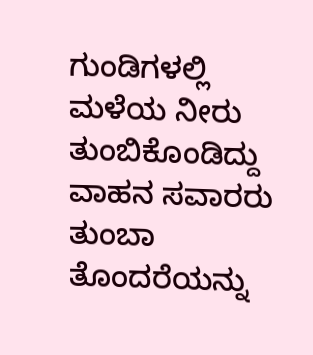ಗುಂಡಿಗಳಲ್ಲಿ ಮಳೆಯ ನೀರು ತುಂಬಿಕೊಂಡಿದ್ದು ವಾಹನ ಸವಾರರು ತುಂಬಾ ತೊಂದರೆಯನ್ನು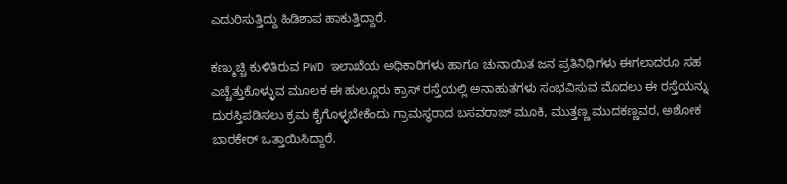ಎದುರಿಸುತ್ತಿದ್ದು ಹಿಡಿಶಾಪ ಹಾಕುತ್ತಿದ್ದಾರೆ.

ಕಣ್ಮುಚ್ಚಿ ಕುಳಿತಿರುವ PWD ಇಲಾಖೆಯ ಅಧಿಕಾರಿಗಳು ಹಾಗೂ ಚುನಾಯಿತ ಜನ ಪ್ರತಿನಿಧಿಗಳು ಈಗಲಾದರೂ ಸಹ ಎಚ್ಚೆತ್ತುಕೊಳ್ಳುವ ಮೂಲಕ ಈ ಹುಲ್ಲೂರು ಕ್ರಾಸ್ ರಸ್ತೆಯಲ್ಲಿ ಅನಾಹುತಗಳು ಸಂಭವಿಸುವ ಮೊದಲು ಈ ರಸ್ತೆಯನ್ನು ದುರಸ್ತಿಪಡಿಸಲು ಕ್ರಮ ಕೈಗೊಳ್ಳಬೇಕೆಂದು ಗ್ರಾಮಸ್ಥರಾದ ಬಸವರಾಜ್ ಮೂಕಿ, ಮುತ್ತಣ್ಣ ಮುದಕಣ್ಣವರ, ಅಶೋಕ ಬಾರಕೇರ್ ಒತ್ತಾಯಿಸಿದ್ದಾರೆ.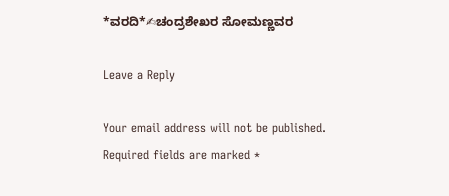*ವರದಿ*✍ಚಂದ್ರಶೇಖರ ಸೋಮಣ್ಣವರ

Leave a Reply

Your email address will not be published. Required fields are marked *